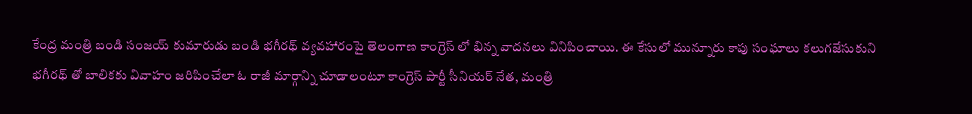కేంద్ర మంత్రి బండి సంజయ్ కుమారుడు బండి భగీరథ్ వ్యవహారంపై తెలంగాణ కాంగ్రెస్ లో భిన్న వాదనలు వినిపించాయి. ఈ కేసులో మున్నూరు కాపు సంఘాలు కలుగజేసుకుని భగీరథ్ తో బాలికకు వివాహం జరిపించేలా ఓ రాజీ మార్గాన్ని చూడాలంటూ కాంగ్రెస్ పార్టీ సీనియర్ నేత, మంత్రి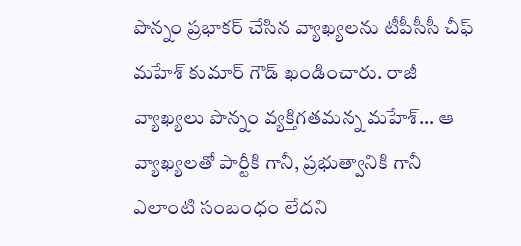పొన్నం ప్రభాకర్ చేసిన వ్యాఖ్యలను టీపీసీసీ చీఫ్ మహేశ్ కుమార్ గౌడ్ ఖండించారు. రాజీ వ్యాఖ్యలు పొన్నం వ్యక్తిగతమన్న మహేశ్… ఆ వ్యాఖ్యలతో పార్టీకి గానీ, ప్రభుత్వానికి గానీ ఎలాంటి సంబంధం లేదని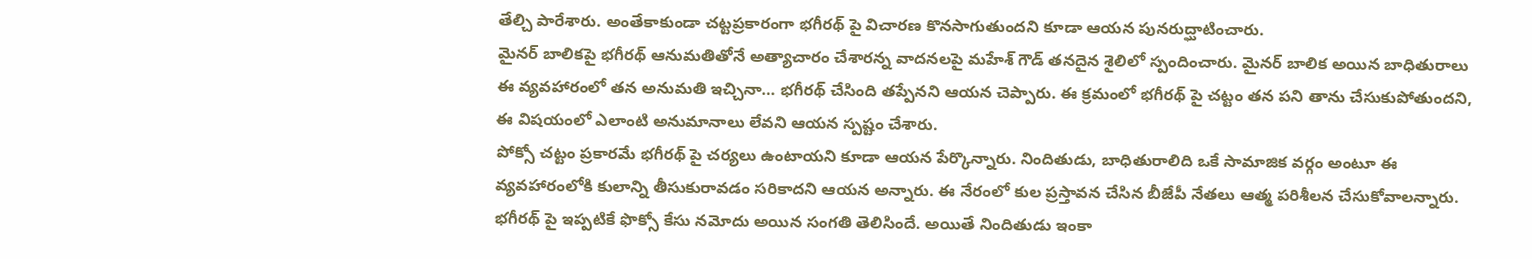తేల్చి పారేశారు. అంతేకాకుండా చట్టప్రకారంగా భగీరథ్ పై విచారణ కొనసాగుతుందని కూడా ఆయన పునరుద్ఘాటించారు.
మైనర్ బాలికపై భగీరథ్ ఆనుమతితోనే అత్యాచారం చేశారన్న వాదనలపై మహేశ్ గౌడ్ తనదైన శైలిలో స్పందించారు. మైనర్ బాలిక అయిన బాధితురాలు ఈ వ్యవహారంలో తన అనుమతి ఇచ్చినా… భగీరథ్ చేసింది తప్పేనని ఆయన చెప్పారు. ఈ క్రమంలో భగీరథ్ పై చట్టం తన పని తాను చేసుకుపోతుందని, ఈ విషయంలో ఎలాంటి అనుమానాలు లేవని ఆయన స్పష్టం చేశారు.
పోక్సో చట్టం ప్రకారమే భగీరథ్ పై చర్యలు ఉంటాయని కూడా ఆయన పేర్కొన్నారు. నిందితుడు, బాధితురాలిది ఒకే సామాజిక వర్గం అంటూ ఈ వ్యవహారంలోకి కులాన్ని తీసుకురావడం సరికాదని ఆయన అన్నారు. ఈ నేరంలో కుల ప్రస్తావన చేసిన బీజేపీ నేతలు ఆత్మ పరిశీలన చేసుకోవాలన్నారు.
భగీరథ్ పై ఇప్పటికే ఫొక్సో కేసు నమోదు అయిన సంగతి తెలిసిందే. అయితే నిందితుడు ఇంకా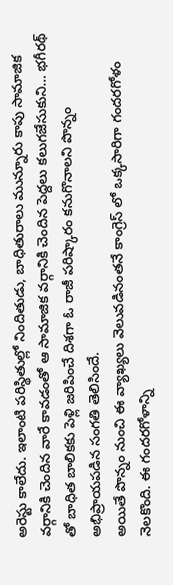అరెస్టు కాలేదు. ఇలాంటి పరిస్థితుల్లో నిందితుడు, బాధితురాలు మున్నూరు కాపు సామాజిక వర్గానికి చెందిన వారే కావడంతో ఆ సామాజిక వర్గానికి చెందిన పెద్దలు కలుగజేసుకుని… భగీరథ్ తో బాధిత బాలికకు పెళ్లి జరిపించే దిశగా ఓ రాజీ పరిష్కారం కనుగొనాలని పొన్నం అభిప్రాయపడిన సంగతి తెలిసిందే.
అయితే పొన్నం నుంచి ఈ వ్యాఖ్యలు వెలువడినంతనే కాంగ్రెస్ లో ఒక్కసారిగా గందరగోళం నెలకొంది. ఈ గందరగోళాన్ని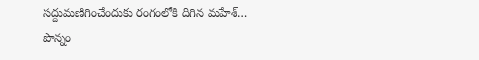సద్దుమణిగించేందుకు రంగంలోకి దిగిన మహేశ్… పొన్నం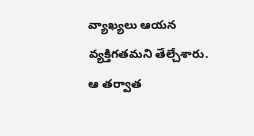వ్యాఖ్యలు ఆయన వ్యక్తిగతమని తేల్చేశారు. ఆ తర్వాత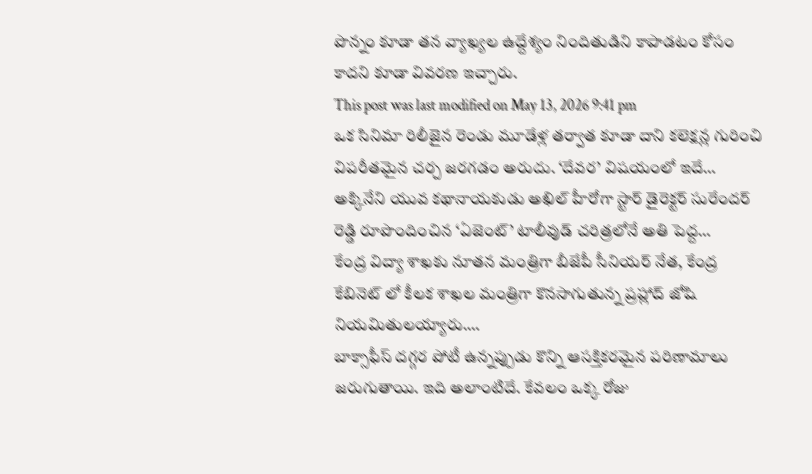పొన్నం కూడా తన వ్యాఖ్యల ఉద్దేశ్యం నిందితుడిని కాపాడటం కోసం కాదని కూడా వివరణ ఇచ్చారు.
This post was last modified on May 13, 2026 9:41 pm
ఒక సినిమా రిలీజైన రెండు మూడేళ్ల తర్వాత కూడా దాని కలెక్షన్ల గురించి విపరీతమైన చర్చ జరగడం అరుదు. ‘దేవర’ విషయంలో ఇదే…
అక్కినేని యువ కథానాయకుడు అఖిల్ హీరోగా స్టార్ డైరెక్టర్ సురేందర్ రెడ్డి రూపొందించిన ‘ఏజెంట్’ టాలీవుడ్ చరిత్రలోనే అతి పెద్ద…
కేంద్ర విద్యా శాఖకు నూతన మంత్రిగా బీజేపీ సీనియర్ నేత, కేంద్ర కేబినెట్ లో కీలక శాఖల మంత్రిగా కొనసాగుతున్న ప్రహ్లాద్ జోషి నియమితులయ్యారు.…
బాక్సాఫీస్ దగ్గర పోటీ ఉన్నప్పుడు కొన్ని ఆసక్తికరమైన పరిణామాలు జరుగుతాయి. ఇది అలాంటిదే. కేవలం ఒక్క రోజు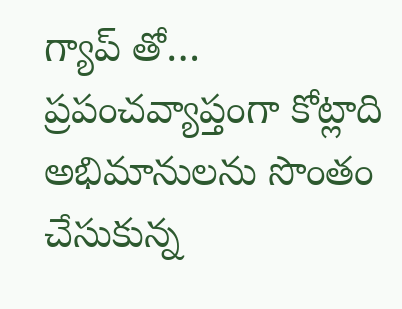గ్యాప్ తో…
ప్రపంచవ్యాప్తంగా కోట్లాది అభిమానులను సొంతం చేసుకున్న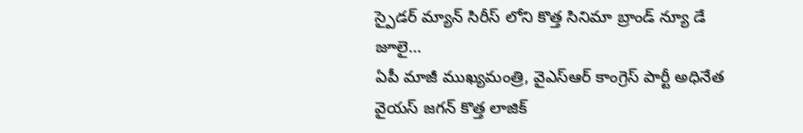స్పైడర్ మ్యాన్ సిరీస్ లోని కొత్త సినిమా బ్రాండ్ న్యూ డే జూలై…
ఏపీ మాజీ ముఖ్యమంత్రి, వైఎస్ఆర్ కాంగ్రెస్ పార్టీ అధినేత వైయస్ జగన్ కొత్త లాజిక్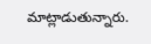మాట్లాడుతున్నారు.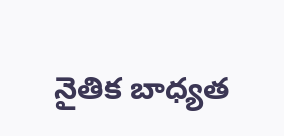నైతిక బాధ్యత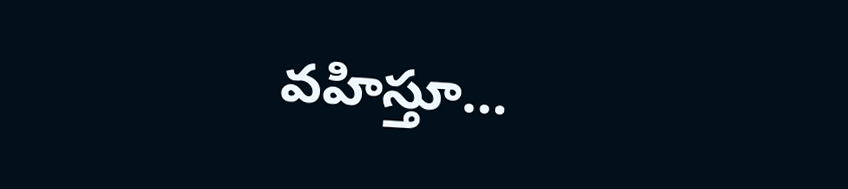వహిస్తూ…